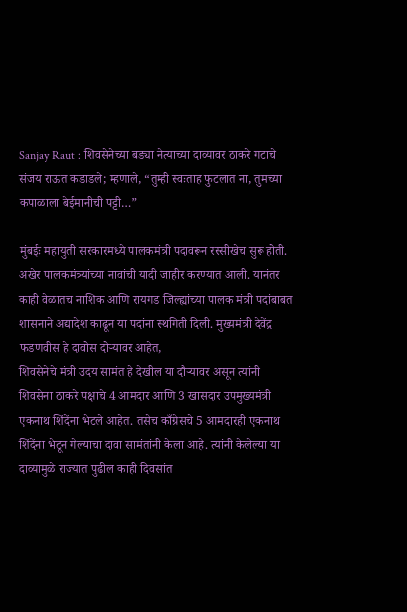Sanjay Raut : शिवसेनेच्या बड्या नेत्याच्या दाव्यावर ठाकरे गटाचे संजय राऊत कडाडले; म्हणाले, “तुम्ही स्वःताह फुटलात ना, तुमच्या कपाळाला बेईमानीची पट्टी…”

मुंबईः महायुती सरकारमध्ये पालकमंत्री पदावरून रस्सीखेच सुरू होती. अखेर पालकमंत्र्यांच्या नावांची यादी जाहीर करण्यात आली. यानंतर काही वेळातच नाशिक आणि रायगड जिल्ह्यांच्या पालक मंत्री पदांबाबत शासनाने अद्यादेश काढून या पदांना स्थगिती दिली. मुख्यमंत्री देवेंद्र फडणवीस हे दावोस दोऱ्यावर आहेत,
शिवसेनेचे मंत्री उदय सामंत हे देखील या दौऱ्यावर असून त्यांनी शिवसेना ठाकरे पक्षाचे 4 आमदार आणि 3 खासदार उपमुख्यमंत्री एकनाथ शिंदेंना भेटले आहेत. तसेच काँग्रेसचे 5 आमदारही एकनाथ शिंदेंना भेटून गेल्याचा दावा सामंतांनी केला आहे. त्यांनी केलेल्या या दाव्यामुळे राज्यात पुढील काही दिवसांत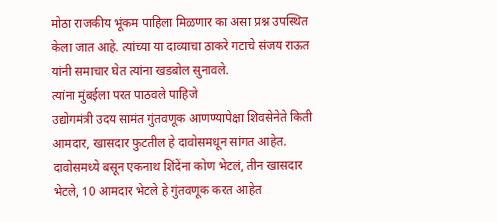मोठा राजकीय भूंकम पाहिला मिळणार का असा प्रश्न उपस्थित केला जात आहे. त्यांच्या या दाव्याचा ठाकरे गटाचे संजय राऊत यांनी समाचार घेत त्यांना खडबोल सुनावले.
त्यांना मुंबईला परत पाठवले पाहिजे
उद्योगमंत्री उदय सामंत गुंतवणूक आणण्यापेक्षा शिवसेनेते किती आमदार, खासदार फुटतील हे दावोसमधून सांगत आहेत. दावोसमध्ये बसून एकनाथ शिंदेंना कोण भेटलं, तीन खासदार भेटले, 10 आमदार भेटले हे गुंतवणूक करत आहेत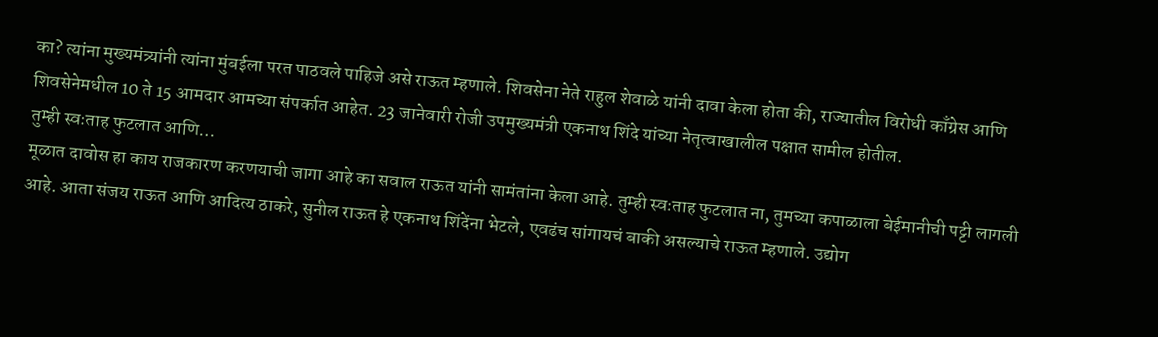का? त्यांना मुख्यमंत्र्यांनी त्यांना मुंबईला परत पाठवले पाहिजे असे राऊत म्हणाले. शिवसेना नेते राहुल शेवाळे यांनी दावा केला होता की, राज्यातील विरोधी काँग्रेस आणि शिवसेनेमधील 10 ते 15 आमदार आमच्या संपर्कात आहेत. 23 जानेवारी रोजी उपमुख्यमंत्री एकनाथ शिंदे यांच्या नेतृत्वाखालील पक्षात सामील होतील.
तुम्ही स्वःताह फुटलात आणि…
मूळात दावोस हा काय राजकारण करणयाची जागा आहे का सवाल राऊत यांनी सामंतांना केला आहे. तुम्ही स्वःताह फुटलात ना, तुमच्या कपाळाला बेईमानीची पट्टी लागली आहे. आता संजय राऊत आणि आदित्य ठाकरे, सुनील राऊत हे एकनाथ शिंदेंना भेटले, एवढंच सांगायचं बाकी असल्याचे राऊत म्हणाले. उद्योग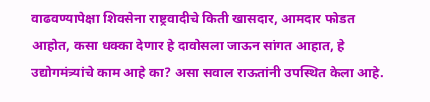वाढवण्यापेक्षा शिवसेना राष्ट्रवादीचे किती खासदार, आमदार फोडत आहोत, कसा धक्का देणार हे दावोसला जाऊन सांगत आहात, हे उद्योगमंत्र्यांचे काम आहे का? असा सवाल राऊतांनी उपस्थित केला आहे.